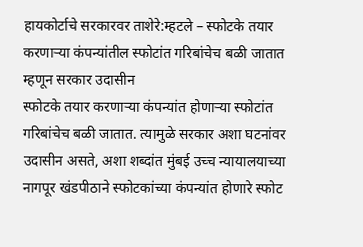हायकोर्टाचे सरकारवर ताशेरे:म्हटले – स्फोटके तयार करणाऱ्या कंपन्यांतील स्फोटांत गरिबांचेच बळी जातात म्हणून सरकार उदासीन
स्फोटके तयार करणाऱ्या कंपन्यांत होणाऱ्या स्फोटांत गरिबांचेच बळी जातात. त्यामुळे सरकार अशा घटनांवर उदासीन असते, अशा शब्दांत मुंबई उच्च न्यायालयाच्या नागपूर खंडपीठाने स्फोटकांच्या कंपन्यांत होणारे स्फोट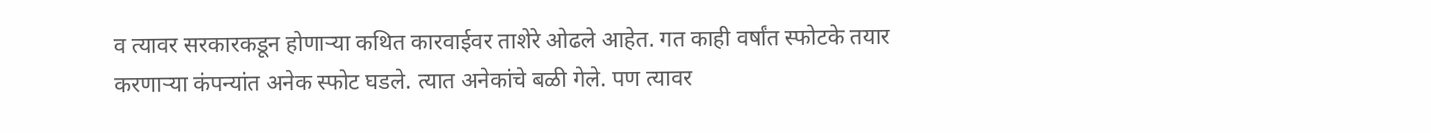व त्यावर सरकारकडून होणाऱ्या कथित कारवाईवर ताशेरे ओढले आहेत. गत काही वर्षांत स्फोटके तयार करणाऱ्या कंपन्यांत अनेक स्फोट घडले. त्यात अनेकांचे बळी गेले. पण त्यावर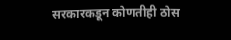सरकारकडून कोणतीही ठोस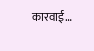कारवाई…